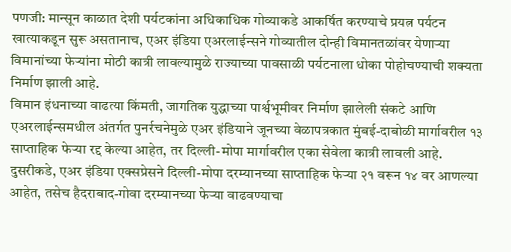पणजी: मान्सून काळात देशी पर्यटकांना अधिकाधिक गोव्याकडे आकर्षित करण्याचे प्रयत्न पर्यटन खात्याकडून सुरू असतानाच, एअर इंडिया एअरलाईन्सने गोव्यातील दोन्ही विमानतळांवर येणाऱ्या विमानांच्या फेऱ्यांना मोठी कात्री लावल्यामुळे राज्याच्या पावसाळी पर्यटनाला धोका पोहोचण्याची शक्यता निर्माण झाली आहे.
विमान इंधनाच्या वाढत्या किंमती, जागतिक युद्धाच्या पार्श्वभूमीवर निर्माण झालेली संकटे आणि एअरलाईन्समधील अंतर्गत पुनर्रचनेमुळे एअर इंडियाने जूनच्या वेळापत्रकात मुंबई-दाबोळी मार्गावरील १३ साप्ताहिक फेऱ्या रद्द केल्या आहेत, तर दिल्ली-मोपा मार्गावरील एका सेवेला कात्री लावली आहे. दुसरीकडे, एअर इंडिया एक्सप्रेसने दिल्ली-मोपा दरम्यानच्या साप्ताहिक फेऱ्या २१ वरून १४ वर आणल्या आहेत, तसेच हैदराबाद-गोवा दरम्यानच्या फेऱ्या वाढवण्याचा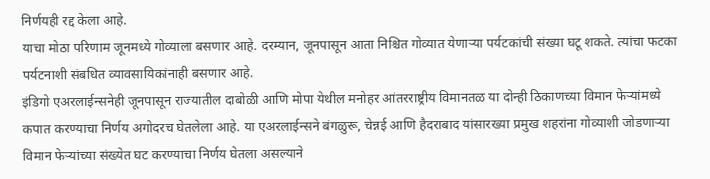निर्णयही रद्द केला आहे.
याचा मोठा परिणाम जूनमध्ये गोव्याला बसणार आहे. दरम्यान, जूनपासून आता निश्चित गोव्यात येणाऱ्या पर्यटकांची संख्या घटू शकते. त्यांचा फटका पर्यटनाशी संबधित व्यावसायिकांनाही बसणार आहे.
इंडिगो एअरलाईन्सनेही जूनपासून राज्यातील दाबोळी आणि मोपा येथील मनोहर आंतरराष्ट्रीय विमानतळ या दोन्ही ठिकाणच्या विमान फेऱ्यांमध्ये कपात करण्याचा निर्णय अगोदरच घेतलेला आहे. या एअरलाईन्सने बंगळुरू, चेन्नई आणि हैदराबाद यांसारख्या प्रमुख शहरांना गोव्याशी जोडणाऱ्या विमान फेऱ्यांच्या संख्येत घट करण्याचा निर्णय घेतला असल्याने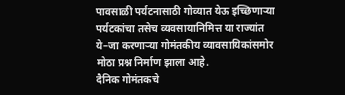पावसाळी पर्यटनासाठी गोव्यात येऊ इच्छिणाऱ्या पर्यटकांचा तसेच व्यवसायानिमित्त या राज्यांत ये–जा करणाऱ्या गोमंतकीय व्यावसायिकांसमोर मोठा प्रश्न निर्माण झाला आहे.
दैनिक गोमंतकचे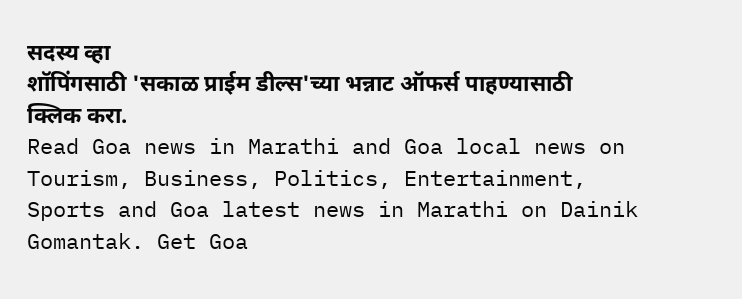सदस्य व्हा
शॉपिंगसाठी 'सकाळ प्राईम डील्स'च्या भन्नाट ऑफर्स पाहण्यासाठी क्लिक करा.
Read Goa news in Marathi and Goa local news on Tourism, Business, Politics, Entertainment, Sports and Goa latest news in Marathi on Dainik Gomantak. Get Goa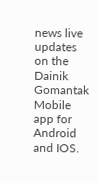news live updates on the Dainik Gomantak Mobile app for Android and IOS.